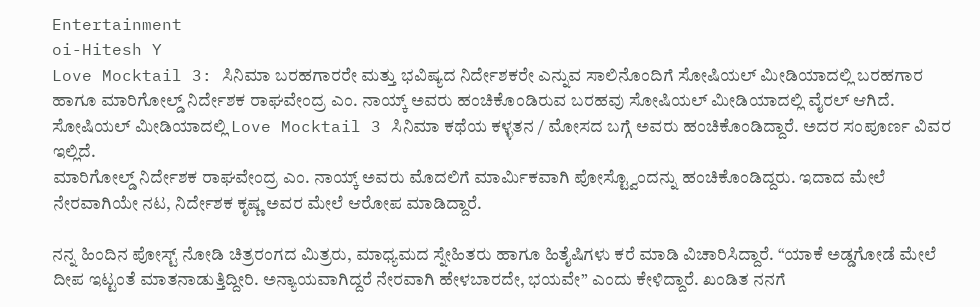Entertainment
oi-Hitesh Y
Love Mocktail 3: ಸಿನಿಮಾ ಬರಹಗಾರರೇ ಮತ್ತು ಭವಿಷ್ಯದ ನಿರ್ದೇಶಕರೇ ಎನ್ನುವ ಸಾಲಿನೊಂದಿಗೆ ಸೋಷಿಯಲ್ ಮೀಡಿಯಾದಲ್ಲಿ ಬರಹಗಾರ ಹಾಗೂ ಮಾರಿಗೋಲ್ಡ್ ನಿರ್ದೇಶಕ ರಾಘವೇಂದ್ರ ಎಂ. ನಾಯ್ಕ್ ಅವರು ಹಂಚಿಕೊಂಡಿರುವ ಬರಹವು ಸೋಷಿಯಲ್ ಮೀಡಿಯಾದಲ್ಲಿ ವೈರಲ್ ಆಗಿದೆ. ಸೋಷಿಯಲ್ ಮೀಡಿಯಾದಲ್ಲಿ Love Mocktail 3 ಸಿನಿಮಾ ಕಥೆಯ ಕಳ್ಳತನ / ಮೋಸದ ಬಗ್ಗೆ ಅವರು ಹಂಚಿಕೊಂಡಿದ್ದಾರೆ. ಅದರ ಸಂಪೂರ್ಣ ವಿವರ ಇಲ್ಲಿದೆ.
ಮಾರಿಗೋಲ್ಡ್ ನಿರ್ದೇಶಕ ರಾಘವೇಂದ್ರ ಎಂ. ನಾಯ್ಕ್ ಅವರು ಮೊದಲಿಗೆ ಮಾರ್ಮಿಕವಾಗಿ ಪೋಸ್ಟ್ವೊಂದನ್ನು ಹಂಚಿಕೊಂಡಿದ್ದರು. ಇದಾದ ಮೇಲೆ ನೇರವಾಗಿಯೇ ನಟ, ನಿರ್ದೇಶಕ ಕೃಷ್ಣ ಅವರ ಮೇಲೆ ಆರೋಪ ಮಾಡಿದ್ದಾರೆ.

ನನ್ನ ಹಿಂದಿನ ಪೋಸ್ಟ್ ನೋಡಿ ಚಿತ್ರರಂಗದ ಮಿತ್ರರು, ಮಾಧ್ಯಮದ ಸ್ನೇಹಿತರು ಹಾಗೂ ಹಿತೈಷಿಗಳು ಕರೆ ಮಾಡಿ ವಿಚಾರಿಸಿದ್ದಾರೆ. “ಯಾಕೆ ಅಡ್ಡಗೋಡೆ ಮೇಲೆ ದೀಪ ಇಟ್ಟಂತೆ ಮಾತನಾಡುತ್ತಿದ್ದೀರಿ. ಅನ್ಯಾಯವಾಗಿದ್ದರೆ ನೇರವಾಗಿ ಹೇಳಬಾರದೇ, ಭಯವೇ” ಎಂದು ಕೇಳಿದ್ದಾರೆ. ಖಂಡಿತ ನನಗೆ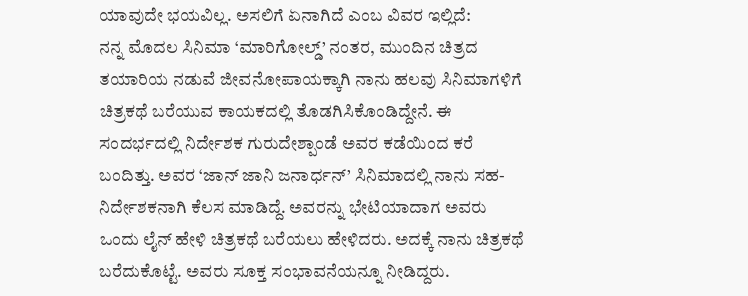ಯಾವುದೇ ಭಯವಿಲ್ಲ. ಅಸಲಿಗೆ ಏನಾಗಿದೆ ಎಂಬ ವಿವರ ಇಲ್ಲಿದೆ:
ನನ್ನ ಮೊದಲ ಸಿನಿಮಾ ‘ಮಾರಿಗೋಲ್ಡ್’ ನಂತರ, ಮುಂದಿನ ಚಿತ್ರದ ತಯಾರಿಯ ನಡುವೆ ಜೀವನೋಪಾಯಕ್ಕಾಗಿ ನಾನು ಹಲವು ಸಿನಿಮಾಗಳಿಗೆ ಚಿತ್ರಕಥೆ ಬರೆಯುವ ಕಾಯಕದಲ್ಲಿ ತೊಡಗಿಸಿಕೊಂಡಿದ್ದೇನೆ. ಈ ಸಂದರ್ಭದಲ್ಲಿ ನಿರ್ದೇಶಕ ಗುರುದೇಶ್ಪಾಂಡೆ ಅವರ ಕಡೆಯಿಂದ ಕರೆ ಬಂದಿತ್ತು. ಅವರ ‘ಜಾನ್ ಜಾನಿ ಜನಾರ್ಧನ್’ ಸಿನಿಮಾದಲ್ಲಿ ನಾನು ಸಹ-ನಿರ್ದೇಶಕನಾಗಿ ಕೆಲಸ ಮಾಡಿದ್ದೆ. ಅವರನ್ನು ಭೇಟಿಯಾದಾಗ ಅವರು ಒಂದು ಲೈನ್ ಹೇಳಿ ಚಿತ್ರಕಥೆ ಬರೆಯಲು ಹೇಳಿದರು. ಅದಕ್ಕೆ ನಾನು ಚಿತ್ರಕಥೆ ಬರೆದುಕೊಟ್ಟೆ. ಅವರು ಸೂಕ್ತ ಸಂಭಾವನೆಯನ್ನೂ ನೀಡಿದ್ದರು.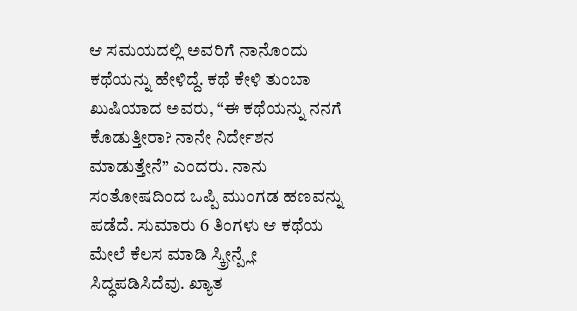ಆ ಸಮಯದಲ್ಲಿ ಅವರಿಗೆ ನಾನೊಂದು ಕಥೆಯನ್ನು ಹೇಳಿದ್ದೆ. ಕಥೆ ಕೇಳಿ ತುಂಬಾ ಖುಷಿಯಾದ ಅವರು, “ಈ ಕಥೆಯನ್ನು ನನಗೆ ಕೊಡುತ್ತೀರಾ? ನಾನೇ ನಿರ್ದೇಶನ ಮಾಡುತ್ತೇನೆ” ಎಂದರು. ನಾನು ಸಂತೋಷದಿಂದ ಒಪ್ಪಿ ಮುಂಗಡ ಹಣವನ್ನು ಪಡೆದೆ. ಸುಮಾರು 6 ತಿಂಗಳು ಆ ಕಥೆಯ ಮೇಲೆ ಕೆಲಸ ಮಾಡಿ ಸ್ಕ್ರೀನ್ಪ್ಲೇ ಸಿದ್ಧಪಡಿಸಿದೆವು. ಖ್ಯಾತ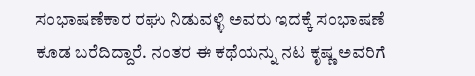ಸಂಭಾಷಣೆಕಾರ ರಘು ನಿಡುವಳ್ಳಿ ಅವರು ಇದಕ್ಕೆ ಸಂಭಾಷಣೆ ಕೂಡ ಬರೆದಿದ್ದಾರೆ. ನಂತರ ಈ ಕಥೆಯನ್ನು ನಟ ಕೃಷ್ಣ ಅವರಿಗೆ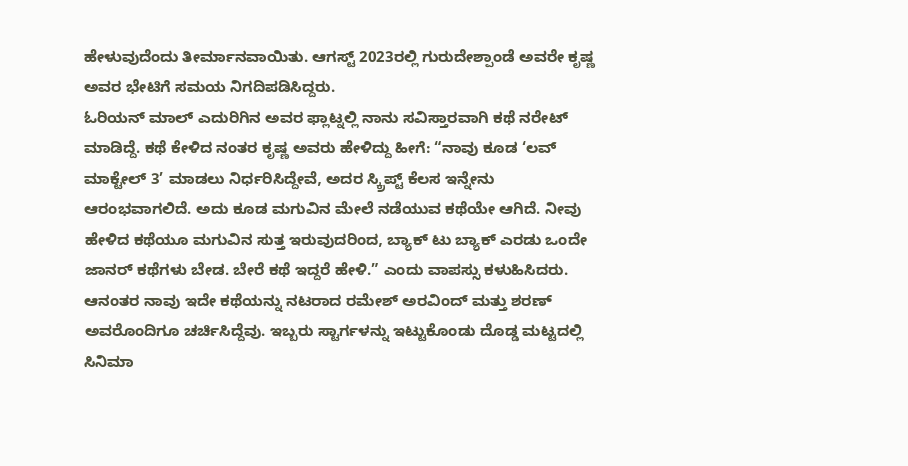ಹೇಳುವುದೆಂದು ತೀರ್ಮಾನವಾಯಿತು. ಆಗಸ್ಟ್ 2023ರಲ್ಲಿ ಗುರುದೇಶ್ಪಾಂಡೆ ಅವರೇ ಕೃಷ್ಣ ಅವರ ಭೇಟಿಗೆ ಸಮಯ ನಿಗದಿಪಡಿಸಿದ್ದರು.
ಓರಿಯನ್ ಮಾಲ್ ಎದುರಿಗಿನ ಅವರ ಫ್ಲಾಟ್ನಲ್ಲಿ ನಾನು ಸವಿಸ್ತಾರವಾಗಿ ಕಥೆ ನರೇಟ್ ಮಾಡಿದ್ದೆ. ಕಥೆ ಕೇಳಿದ ನಂತರ ಕೃಷ್ಣ ಅವರು ಹೇಳಿದ್ದು ಹೀಗೆ: “ನಾವು ಕೂಡ ‘ಲವ್ ಮಾಕ್ಟೇಲ್ 3’ ಮಾಡಲು ನಿರ್ಧರಿಸಿದ್ದೇವೆ, ಅದರ ಸ್ಕ್ರಿಪ್ಟ್ ಕೆಲಸ ಇನ್ನೇನು ಆರಂಭವಾಗಲಿದೆ. ಅದು ಕೂಡ ಮಗುವಿನ ಮೇಲೆ ನಡೆಯುವ ಕಥೆಯೇ ಆಗಿದೆ. ನೀವು ಹೇಳಿದ ಕಥೆಯೂ ಮಗುವಿನ ಸುತ್ತ ಇರುವುದರಿಂದ, ಬ್ಯಾಕ್ ಟು ಬ್ಯಾಕ್ ಎರಡು ಒಂದೇ ಜಾನರ್ ಕಥೆಗಳು ಬೇಡ. ಬೇರೆ ಕಥೆ ಇದ್ದರೆ ಹೇಳಿ.” ಎಂದು ವಾಪಸ್ಸು ಕಳುಹಿಸಿದರು.
ಆನಂತರ ನಾವು ಇದೇ ಕಥೆಯನ್ನು ನಟರಾದ ರಮೇಶ್ ಅರವಿಂದ್ ಮತ್ತು ಶರಣ್ ಅವರೊಂದಿಗೂ ಚರ್ಚಿಸಿದ್ದೆವು. ಇಬ್ಬರು ಸ್ಟಾರ್ಗಳನ್ನು ಇಟ್ಟುಕೊಂಡು ದೊಡ್ಡ ಮಟ್ಟದಲ್ಲಿ ಸಿನಿಮಾ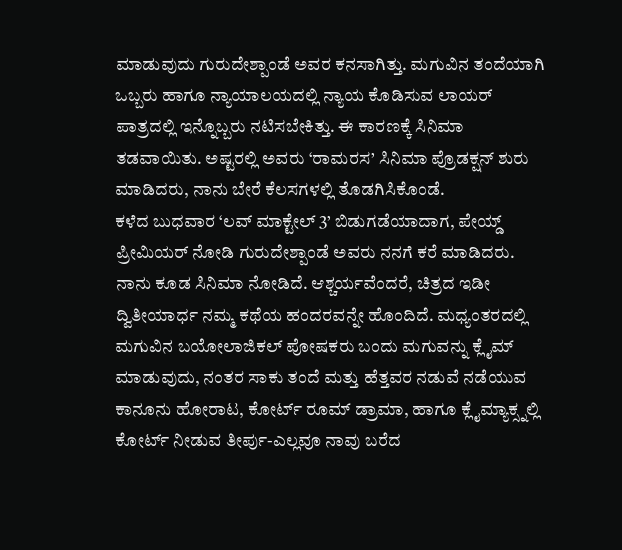ಮಾಡುವುದು ಗುರುದೇಶ್ಪಾಂಡೆ ಅವರ ಕನಸಾಗಿತ್ತು. ಮಗುವಿನ ತಂದೆಯಾಗಿ ಒಬ್ಬರು ಹಾಗೂ ನ್ಯಾಯಾಲಯದಲ್ಲಿ ನ್ಯಾಯ ಕೊಡಿಸುವ ಲಾಯರ್ ಪಾತ್ರದಲ್ಲಿ ಇನ್ನೊಬ್ಬರು ನಟಿಸಬೇಕಿತ್ತು. ಈ ಕಾರಣಕ್ಕೆ ಸಿನಿಮಾ ತಡವಾಯಿತು. ಅಷ್ಟರಲ್ಲಿ ಅವರು ‘ರಾಮರಸ’ ಸಿನಿಮಾ ಪ್ರೊಡಕ್ಷನ್ ಶುರು ಮಾಡಿದರು, ನಾನು ಬೇರೆ ಕೆಲಸಗಳಲ್ಲಿ ತೊಡಗಿಸಿಕೊಂಡೆ.
ಕಳೆದ ಬುಧವಾರ ‘ಲವ್ ಮಾಕ್ಟೇಲ್ 3’ ಬಿಡುಗಡೆಯಾದಾಗ, ಪೇಯ್ಡ್ ಪ್ರೀಮಿಯರ್ ನೋಡಿ ಗುರುದೇಶ್ಪಾಂಡೆ ಅವರು ನನಗೆ ಕರೆ ಮಾಡಿದರು. ನಾನು ಕೂಡ ಸಿನಿಮಾ ನೋಡಿದೆ. ಆಶ್ಚರ್ಯವೆಂದರೆ, ಚಿತ್ರದ ಇಡೀ ದ್ವಿತೀಯಾರ್ಧ ನಮ್ಮ ಕಥೆಯ ಹಂದರವನ್ನೇ ಹೊಂದಿದೆ. ಮಧ್ಯಂತರದಲ್ಲಿ ಮಗುವಿನ ಬಯೋಲಾಜಿಕಲ್ ಪೋಷಕರು ಬಂದು ಮಗುವನ್ನು ಕ್ಲೈಮ್ ಮಾಡುವುದು, ನಂತರ ಸಾಕು ತಂದೆ ಮತ್ತು ಹೆತ್ತವರ ನಡುವೆ ನಡೆಯುವ ಕಾನೂನು ಹೋರಾಟ, ಕೋರ್ಟ್ ರೂಮ್ ಡ್ರಾಮಾ, ಹಾಗೂ ಕ್ಲೈಮ್ಯಾಕ್ಸ್ನಲ್ಲಿ ಕೋರ್ಟ್ ನೀಡುವ ತೀರ್ಪು-ಎಲ್ಲವೂ ನಾವು ಬರೆದ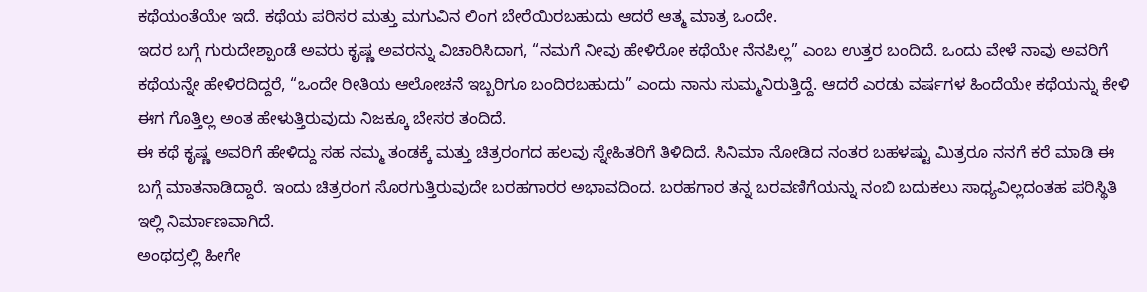ಕಥೆಯಂತೆಯೇ ಇದೆ. ಕಥೆಯ ಪರಿಸರ ಮತ್ತು ಮಗುವಿನ ಲಿಂಗ ಬೇರೆಯಿರಬಹುದು ಆದರೆ ಆತ್ಮ ಮಾತ್ರ ಒಂದೇ.
ಇದರ ಬಗ್ಗೆ ಗುರುದೇಶ್ಪಾಂಡೆ ಅವರು ಕೃಷ್ಣ ಅವರನ್ನು ವಿಚಾರಿಸಿದಾಗ, “ನಮಗೆ ನೀವು ಹೇಳಿರೋ ಕಥೆಯೇ ನೆನಪಿಲ್ಲ” ಎಂಬ ಉತ್ತರ ಬಂದಿದೆ. ಒಂದು ವೇಳೆ ನಾವು ಅವರಿಗೆ ಕಥೆಯನ್ನೇ ಹೇಳಿರದಿದ್ದರೆ, “ಒಂದೇ ರೀತಿಯ ಆಲೋಚನೆ ಇಬ್ಬರಿಗೂ ಬಂದಿರಬಹುದು” ಎಂದು ನಾನು ಸುಮ್ಮನಿರುತ್ತಿದ್ದೆ. ಆದರೆ ಎರಡು ವರ್ಷಗಳ ಹಿಂದೆಯೇ ಕಥೆಯನ್ನು ಕೇಳಿ ಈಗ ಗೊತ್ತಿಲ್ಲ ಅಂತ ಹೇಳುತ್ತಿರುವುದು ನಿಜಕ್ಕೂ ಬೇಸರ ತಂದಿದೆ.
ಈ ಕಥೆ ಕೃಷ್ಣ ಅವರಿಗೆ ಹೇಳಿದ್ದು ಸಹ ನಮ್ಮ ತಂಡಕ್ಕೆ ಮತ್ತು ಚಿತ್ರರಂಗದ ಹಲವು ಸ್ನೇಹಿತರಿಗೆ ತಿಳಿದಿದೆ. ಸಿನಿಮಾ ನೋಡಿದ ನಂತರ ಬಹಳಷ್ಟು ಮಿತ್ರರೂ ನನಗೆ ಕರೆ ಮಾಡಿ ಈ ಬಗ್ಗೆ ಮಾತನಾಡಿದ್ದಾರೆ. ಇಂದು ಚಿತ್ರರಂಗ ಸೊರಗುತ್ತಿರುವುದೇ ಬರಹಗಾರರ ಅಭಾವದಿಂದ. ಬರಹಗಾರ ತನ್ನ ಬರವಣಿಗೆಯನ್ನು ನಂಬಿ ಬದುಕಲು ಸಾಧ್ಯವಿಲ್ಲದಂತಹ ಪರಿಸ್ಥಿತಿ ಇಲ್ಲಿ ನಿರ್ಮಾಣವಾಗಿದೆ.
ಅಂಥದ್ರಲ್ಲಿ ಹೀಗೇ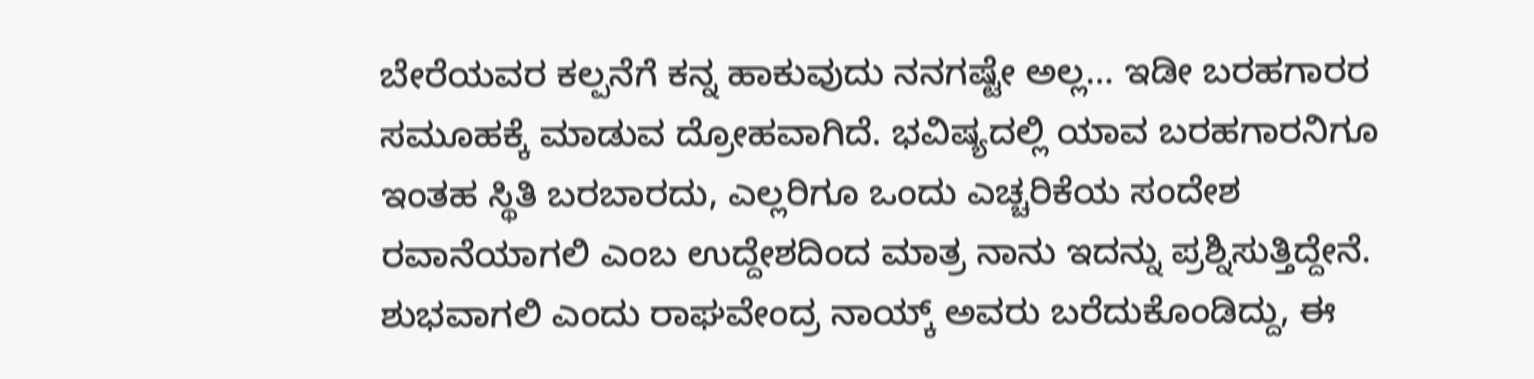ಬೇರೆಯವರ ಕಲ್ಪನೆಗೆ ಕನ್ನ ಹಾಕುವುದು ನನಗಷ್ಟೇ ಅಲ್ಲ… ಇಡೀ ಬರಹಗಾರರ ಸಮೂಹಕ್ಕೆ ಮಾಡುವ ದ್ರೋಹವಾಗಿದೆ. ಭವಿಷ್ಯದಲ್ಲಿ ಯಾವ ಬರಹಗಾರನಿಗೂ ಇಂತಹ ಸ್ಥಿತಿ ಬರಬಾರದು, ಎಲ್ಲರಿಗೂ ಒಂದು ಎಚ್ಚರಿಕೆಯ ಸಂದೇಶ ರವಾನೆಯಾಗಲಿ ಎಂಬ ಉದ್ದೇಶದಿಂದ ಮಾತ್ರ ನಾನು ಇದನ್ನು ಪ್ರಶ್ನಿಸುತ್ತಿದ್ದೇನೆ. ಶುಭವಾಗಲಿ ಎಂದು ರಾಘವೇಂದ್ರ ನಾಯ್ಕ್ ಅವರು ಬರೆದುಕೊಂಡಿದ್ದು, ಈ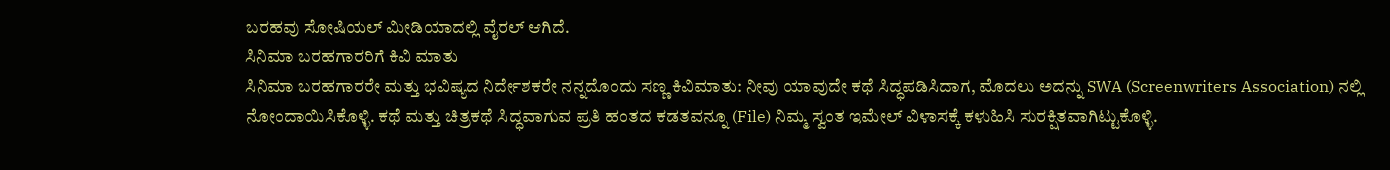ಬರಹವು ಸೋಷಿಯಲ್ ಮೀಡಿಯಾದಲ್ಲಿ ವೈರಲ್ ಆಗಿದೆ.
ಸಿನಿಮಾ ಬರಹಗಾರರಿಗೆ ಕಿವಿ ಮಾತು
ಸಿನಿಮಾ ಬರಹಗಾರರೇ ಮತ್ತು ಭವಿಷ್ಯದ ನಿರ್ದೇಶಕರೇ ನನ್ನದೊಂದು ಸಣ್ಣ ಕಿವಿಮಾತು: ನೀವು ಯಾವುದೇ ಕಥೆ ಸಿದ್ಧಪಡಿಸಿದಾಗ, ಮೊದಲು ಅದನ್ನು SWA (Screenwriters Association) ನಲ್ಲಿ ನೋಂದಾಯಿಸಿಕೊಳ್ಳಿ. ಕಥೆ ಮತ್ತು ಚಿತ್ರಕಥೆ ಸಿದ್ಧವಾಗುವ ಪ್ರತಿ ಹಂತದ ಕಡತವನ್ನೂ (File) ನಿಮ್ಮ ಸ್ವಂತ ಇಮೇಲ್ ವಿಳಾಸಕ್ಕೆ ಕಳುಹಿಸಿ ಸುರಕ್ಷಿತವಾಗಿಟ್ಟುಕೊಳ್ಳಿ.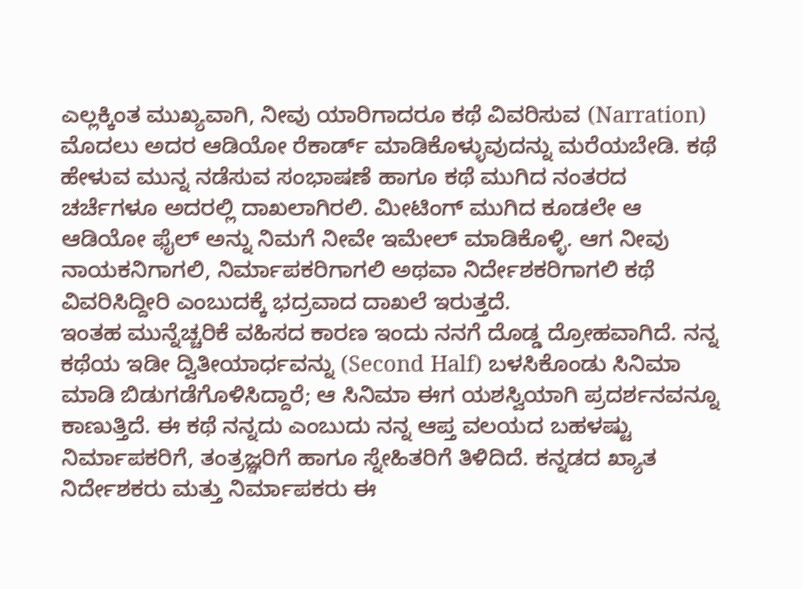ಎಲ್ಲಕ್ಕಿಂತ ಮುಖ್ಯವಾಗಿ, ನೀವು ಯಾರಿಗಾದರೂ ಕಥೆ ವಿವರಿಸುವ (Narration) ಮೊದಲು ಅದರ ಆಡಿಯೋ ರೆಕಾರ್ಡ್ ಮಾಡಿಕೊಳ್ಳುವುದನ್ನು ಮರೆಯಬೇಡಿ. ಕಥೆ ಹೇಳುವ ಮುನ್ನ ನಡೆಸುವ ಸಂಭಾಷಣೆ ಹಾಗೂ ಕಥೆ ಮುಗಿದ ನಂತರದ ಚರ್ಚೆಗಳೂ ಅದರಲ್ಲಿ ದಾಖಲಾಗಿರಲಿ. ಮೀಟಿಂಗ್ ಮುಗಿದ ಕೂಡಲೇ ಆ ಆಡಿಯೋ ಫೈಲ್ ಅನ್ನು ನಿಮಗೆ ನೀವೇ ಇಮೇಲ್ ಮಾಡಿಕೊಳ್ಳಿ. ಆಗ ನೀವು ನಾಯಕನಿಗಾಗಲಿ, ನಿರ್ಮಾಪಕರಿಗಾಗಲಿ ಅಥವಾ ನಿರ್ದೇಶಕರಿಗಾಗಲಿ ಕಥೆ ವಿವರಿಸಿದ್ದೀರಿ ಎಂಬುದಕ್ಕೆ ಭದ್ರವಾದ ದಾಖಲೆ ಇರುತ್ತದೆ.
ಇಂತಹ ಮುನ್ನೆಚ್ಚರಿಕೆ ವಹಿಸದ ಕಾರಣ ಇಂದು ನನಗೆ ದೊಡ್ಡ ದ್ರೋಹವಾಗಿದೆ. ನನ್ನ ಕಥೆಯ ಇಡೀ ದ್ವಿತೀಯಾರ್ಧವನ್ನು (Second Half) ಬಳಸಿಕೊಂಡು ಸಿನಿಮಾ ಮಾಡಿ ಬಿಡುಗಡೆಗೊಳಿಸಿದ್ದಾರೆ; ಆ ಸಿನಿಮಾ ಈಗ ಯಶಸ್ವಿಯಾಗಿ ಪ್ರದರ್ಶನವನ್ನೂ ಕಾಣುತ್ತಿದೆ. ಈ ಕಥೆ ನನ್ನದು ಎಂಬುದು ನನ್ನ ಆಪ್ತ ವಲಯದ ಬಹಳಷ್ಟು ನಿರ್ಮಾಪಕರಿಗೆ, ತಂತ್ರಜ್ಞರಿಗೆ ಹಾಗೂ ಸ್ನೇಹಿತರಿಗೆ ತಿಳಿದಿದೆ. ಕನ್ನಡದ ಖ್ಯಾತ ನಿರ್ದೇಶಕರು ಮತ್ತು ನಿರ್ಮಾಪಕರು ಈ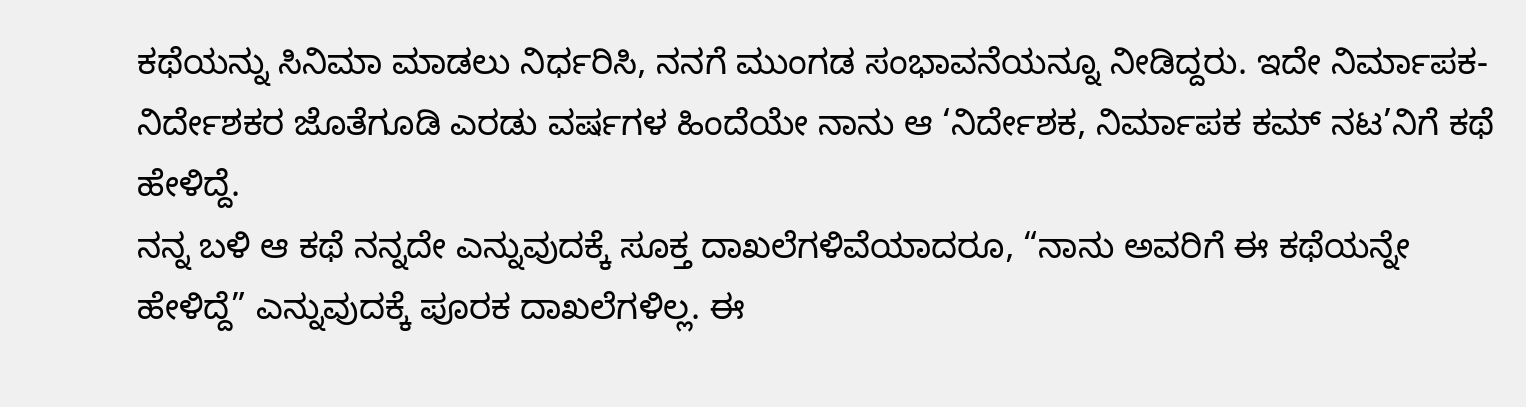ಕಥೆಯನ್ನು ಸಿನಿಮಾ ಮಾಡಲು ನಿರ್ಧರಿಸಿ, ನನಗೆ ಮುಂಗಡ ಸಂಭಾವನೆಯನ್ನೂ ನೀಡಿದ್ದರು. ಇದೇ ನಿರ್ಮಾಪಕ-ನಿರ್ದೇಶಕರ ಜೊತೆಗೂಡಿ ಎರಡು ವರ್ಷಗಳ ಹಿಂದೆಯೇ ನಾನು ಆ ‘ನಿರ್ದೇಶಕ, ನಿರ್ಮಾಪಕ ಕಮ್ ನಟ’ನಿಗೆ ಕಥೆ ಹೇಳಿದ್ದೆ.
ನನ್ನ ಬಳಿ ಆ ಕಥೆ ನನ್ನದೇ ಎನ್ನುವುದಕ್ಕೆ ಸೂಕ್ತ ದಾಖಲೆಗಳಿವೆಯಾದರೂ, “ನಾನು ಅವರಿಗೆ ಈ ಕಥೆಯನ್ನೇ ಹೇಳಿದ್ದೆ” ಎನ್ನುವುದಕ್ಕೆ ಪೂರಕ ದಾಖಲೆಗಳಿಲ್ಲ. ಈ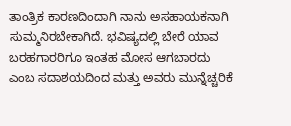ತಾಂತ್ರಿಕ ಕಾರಣದಿಂದಾಗಿ ನಾನು ಅಸಹಾಯಕನಾಗಿ ಸುಮ್ಮನಿರಬೇಕಾಗಿದೆ. ಭವಿಷ್ಯದಲ್ಲಿ ಬೇರೆ ಯಾವ ಬರಹಗಾರರಿಗೂ ಇಂತಹ ಮೋಸ ಆಗಬಾರದು ಎಂಬ ಸದಾಶಯದಿಂದ ಮತ್ತು ಅವರು ಮುನ್ನೆಚ್ಚರಿಕೆ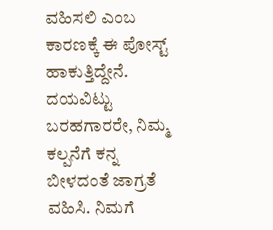ವಹಿಸಲಿ ಎಂಬ ಕಾರಣಕ್ಕೆ ಈ ಪೋಸ್ಟ್ ಹಾಕುತ್ತಿದ್ದೇನೆ. ದಯವಿಟ್ಟು ಬರಹಗಾರರೇ, ನಿಮ್ಮ ಕಲ್ಪನೆಗೆ ಕನ್ನ ಬೀಳದಂತೆ ಜಾಗ್ರತೆ ವಹಿಸಿ. ನಿಮಗೆ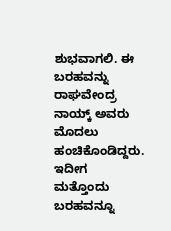ಶುಭವಾಗಲಿ. ಈ ಬರಹವನ್ನು ರಾಘವೇಂದ್ರ ನಾಯ್ಕ್ ಅವರು ಮೊದಲು ಹಂಚಿಕೊಂಡಿದ್ದರು. ಇದೀಗ ಮತ್ತೊಂದು ಬರಹವನ್ನೂ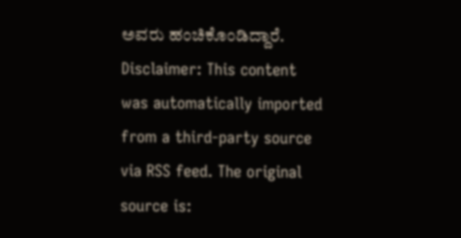ಅವರು ಹಂಚಿಕೊಂಡಿದ್ದಾರೆ.
Disclaimer: This content was automatically imported from a third-party source via RSS feed. The original source is: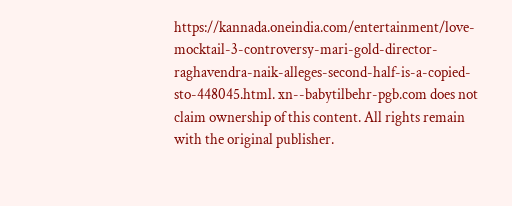https://kannada.oneindia.com/entertainment/love-mocktail-3-controversy-mari-gold-director-raghavendra-naik-alleges-second-half-is-a-copied-sto-448045.html. xn--babytilbehr-pgb.com does not claim ownership of this content. All rights remain with the original publisher.